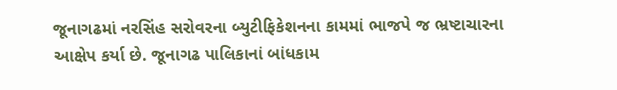જૂનાગઢમાં નરસિંહ સરોવરના બ્યુટીફિકેશનના કામમાં ભાજપે જ ભ્રષ્ટાચારના આક્ષેપ કર્યા છે. જૂનાગઢ પાલિકાનાં બાંધકામ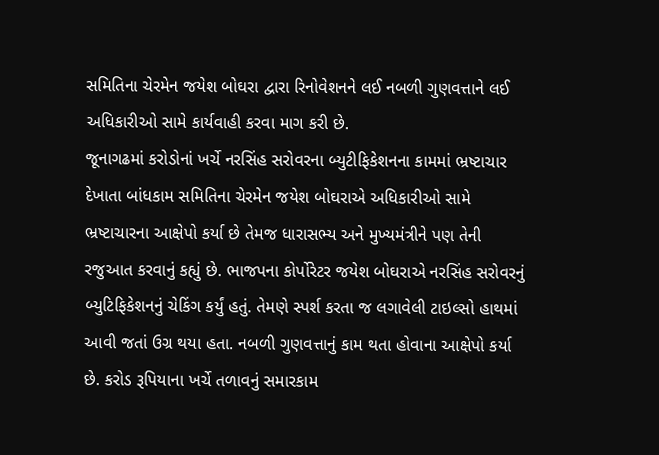સમિતિના ચેરમેન જયેશ બોઘરા દ્વારા રિનોવેશનને લઈ નબળી ગુણવત્તાને લઈ અધિકારીઓ સામે કાર્યવાહી કરવા માગ કરી છે.
જૂનાગઢમાં કરોડોનાં ખર્ચે નરસિંહ સરોવરના બ્યુટીફિકેશનના કામમાં ભ્રષ્ટાચાર દેખાતા બાંધકામ સમિતિના ચેરમેન જયેશ બોઘરાએ અધિકારીઓ સામે ભ્રષ્ટાચારના આક્ષેપો કર્યા છે તેમજ ધારાસભ્ય અને મુખ્યમંત્રીને પણ તેની રજુઆત કરવાનું કહ્યું છે. ભાજપના કોર્પોરેટર જયેશ બોઘરાએ નરસિંહ સરોવરનું બ્યુટિફિકેશનનું ચેકિંગ કર્યું હતું. તેમણે સ્પર્શ કરતા જ લગાવેલી ટાઇલ્સો હાથમાં આવી જતાં ઉગ્ર થયા હતા. નબળી ગુણવત્તાનું કામ થતા હોવાના આક્ષેપો કર્યા છે. કરોડ રૂપિયાના ખર્ચે તળાવનું સમારકામ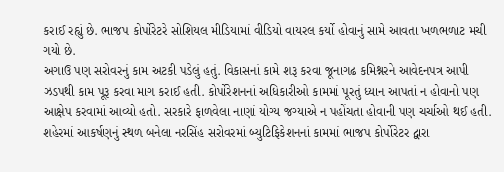કરાઈ રહ્યું છે. ભાજપ કોર્પોરેટરે સોશિયલ મીડિયામાં વીડિયો વાયરલ કર્યો હોવાનું સામે આવતા ખળભળાટ મચી ગયો છે.
અગાઉ પણ સરોવરનું કામ અટકી પડેલું હતું. વિકાસનાં કામે શરૂ કરવા જૂનાગઢ કમિશ્નરને આવેદનપત્ર આપી ઝડપથી કામ પૂરૂ કરવા માગ કરાઈ હતી. કોર્પોરેશનનાં અધિકારીઓ કામમાં પૂરતું ધ્યાન આપતાં ન હોવાનો પણ આક્ષેપ કરવામાં આવ્યો હતો. સરકારે ફાળવેલા નાણાં યોગ્ય જગ્યાએ ન પહોંચતા હોવાની પણ ચર્ચાઓ થઈ હતી. શહેરમાં આકર્ષણનું સ્થળ બનેલા નરસિંહ સરોવરમાં બ્યુટિફિકેશનનાં કામમાં ભાજપ કોર્પોરેટર દ્વારા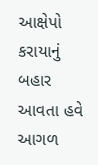આક્ષેપો કરાયાનું બહાર આવતા હવે આગળ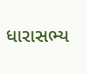ધારાસભ્ય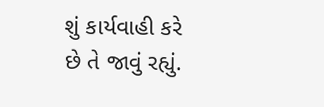શું કાર્યવાહી કરે છે તે જાવું રહ્યું.